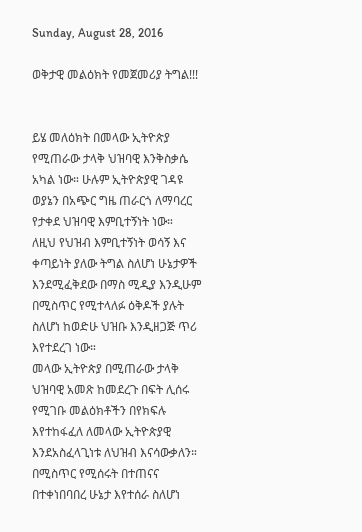Sunday, August 28, 2016

ወቅታዊ መልዕክት የመጀመሪያ ትግል!!!


ይሄ መለዕክት በመላው ኢትዮጵያ የሚጠራው ታላቅ ህዝባዊ እንቅስቃሴ አካል ነው። ሁሉም ኢትዮጵያዊ ገዳዩ ወያኔን በአጭር ግዜ ጠራርጎ ለማባረር የታቀደ ህዝባዊ እምቢተኝነት ነው።
ለዚህ የህዝብ እምቢተኝነት ወሳኝ እና ቀጣይነት ያለው ትግል ስለሆነ ሁኔታዎች እንደሚፈቅደው በማስ ሚዲያ እንዲሁም በሚስጥር የሚተላለፉ ዕቅዶች ያሉት ስለሆነ ከወድሁ ህዝቡ እንዲዘጋጅ ጥሪ እየተደረገ ነው።
መላው ኢትዮጵያ በሚጠራው ታላቅ ህዝባዊ አመጽ ከመደረጉ በፍት ሊሰሩ የሚገቡ መልዕክቶችን በየክፍሉ እየተከፋፈለ ለመላው ኢትዮጵያዊ እንደአስፈላጊነቱ ለህዝብ እናሳውቃለን። በሚስጥር የሚሰሩት በተጠናና በተቀነበባበረ ሁኔታ እየተሰራ ስለሆነ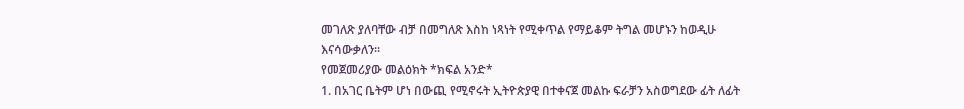መገለጽ ያለባቸው ብቻ በመግለጽ እስከ ነጻነት የሚቀጥል የማይቆም ትግል መሆኑን ከወዲሁ እናሳውቃለን።
የመጀመሪያው መልዕክት *ክፍል አንድ*
1. በአገር ቤትም ሆነ በውጪ የሚኖሩት ኢትዮጵያዊ በተቀናጀ መልኩ ፍራቻን አስወግደው ፊት ለፊት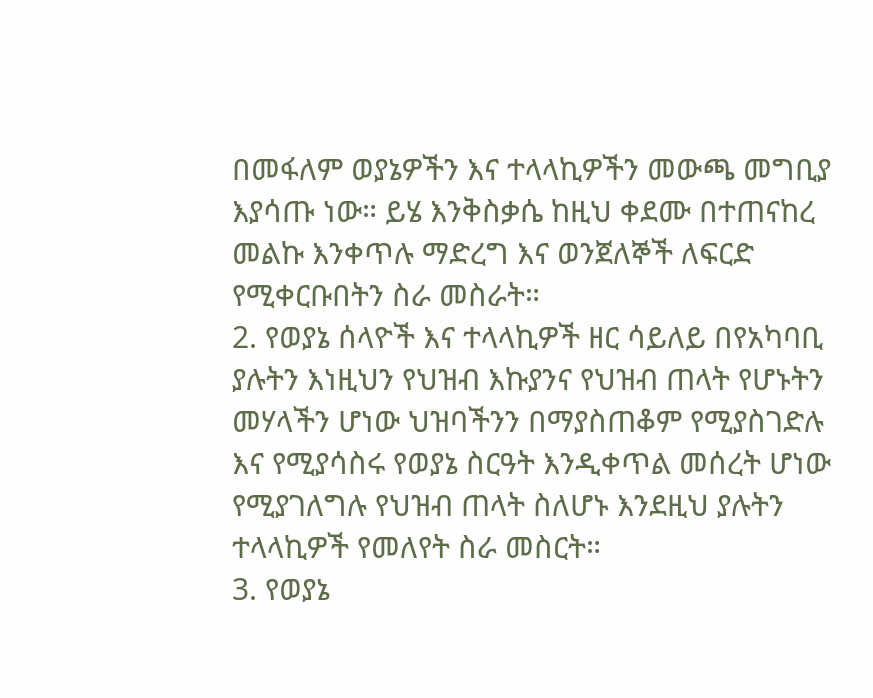በመፋለም ወያኔዎችን እና ተላላኪዎችን መውጫ መግቢያ እያሳጡ ነው። ይሄ እንቅስቃሴ ከዚህ ቀደሙ በተጠናከረ መልኩ እንቀጥሉ ማድረግ እና ወንጀለኞች ለፍርድ የሚቀርቡበትን ስራ መስራት።
2. የወያኔ ሰላዮች እና ተላላኪዎች ዘር ሳይለይ በየአካባቢ ያሉትን እነዚህን የህዝብ እኩያንና የህዝብ ጠላት የሆኑትን መሃላችን ሆነው ህዝባችንን በማያስጠቆም የሚያስገድሉ እና የሚያሳስሩ የወያኔ ስርዓት እንዲቀጥል መሰረት ሆነው የሚያገለግሉ የህዝብ ጠላት ስለሆኑ እንደዚህ ያሉትን ተላላኪዎች የመለየት ስራ መስርት።
3. የወያኔ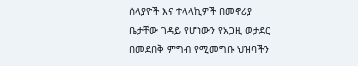ሰላያዮች እና ተላላኪዎች በመኖሪያ ቤታቸው ገዳይ የሆነውን የአጋዚ ወታደር በመደበቅ ምግብ የሚመግቡ ህዝባችን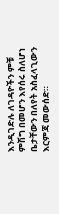እንዲገድሉ ለገዳዮችን ምቹ ምሽግ በመሆን እየሰሩ ስለሆነ ቤታቸውን በለየት አስፈላጊውን እርምጃ መውሰድ።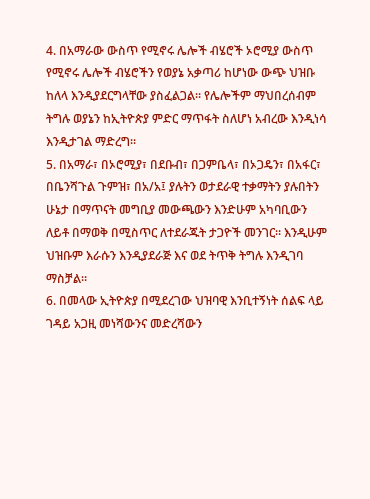4. በአማራው ውስጥ የሚኖሩ ሌሎች ብሄሮች ኦሮሚያ ውስጥ የሚኖሩ ሌሎች ብሄሮችን የወያኔ አቃጣሪ ከሆነው ውጭ ህዝቡ ከለላ እንዲያደርግላቸው ያስፈልጋል። የሌሎችም ማህበረሰብም ትግሉ ወያኔን ከኢትዮጵያ ምድር ማጥፋት ስለሆነ አብረው እንዲነሳ እንዲታገል ማድረግ።
5. በአማራ፣ በኦሮሚያ፣ በደቡብ፣ በጋምቤላ፣ በኦጋዴን፣ በአፋር፣ በቤንሻጉል ጉምዝ፣ በአ/አ፤ ያሉትን ወታደራዊ ተቃማትን ያሉበትን ሁኔታ በማጥናት መግቢያ መውጫውን እንድሁም አካባቢውን ለይቶ በማወቅ በሚስጥር ለተደራጁት ታጋዮች መንገር። እንዲሁም ህዝቡም እራሱን እንዲያደራጅ እና ወደ ትጥቅ ትግሉ እንዲገባ ማስቻል።
6. በመላው ኢትዮጵያ በሚደረገው ህዝባዊ እንቢተኝነት ሰልፍ ላይ ገዳይ አጋዚ መነሻውንና መድረሻውን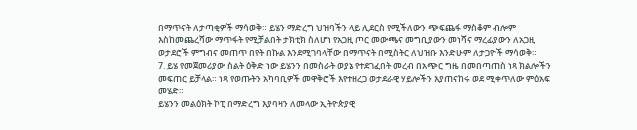በማጥናት ለታጣቂዎች ማሳወቅ። ይሄን ማድረግ ህዝባችን ላይ ሊደርስ የሚችለውን ጭፍጨፋ ማስቆም ብሎም እስከመጨረሻው ማጥፋት የሚቻልበት ታክቲክ ስለሆነ የአጋዚ ጦር መውጫና መግቢያውን መነሻና ማረፊያውን ለአጋዚ ወታደሮች ምግብና መጠጥ በየት በኩል እንደሚገባላቸው በማጥናት በሚስትር ለህዝቡ እንድሁም ለታጋዮች ማሳወቅ።
7. ይሄ የመጀመሪያው ስልት ዕቅድ ነው ይሄንን በመስራት ወያኔ የተደገፈበት መረብ በአጭር ግዜ በመበጣጠስ ነጻ ክልሎችን መፍጠር ይቻላል። ነጻ የወጡትን አካባቢዎች መዋቅሮች እየተዘረጋ ወታደራዊ ሃይሎችን እያጠናከሩ ወደ ሚቀጥለው ምዕአፍ መሄድ።
ይሄንን መልዕክት ኮፒ በማድረግ እያባዛን ለመላው ኢትዮጵያዊ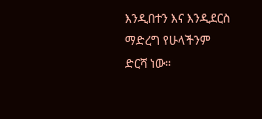እንዲበተን እና እንዲደርስ ማድረግ የሁላችንም ድርሻ ነው።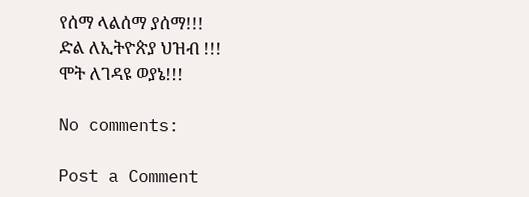የሰማ ላልሰማ ያሰማ!!!
ድል ለኢትዮጵያ ህዝብ !!!
ሞት ለገዳዩ ወያኔ!!!

No comments:

Post a Comment